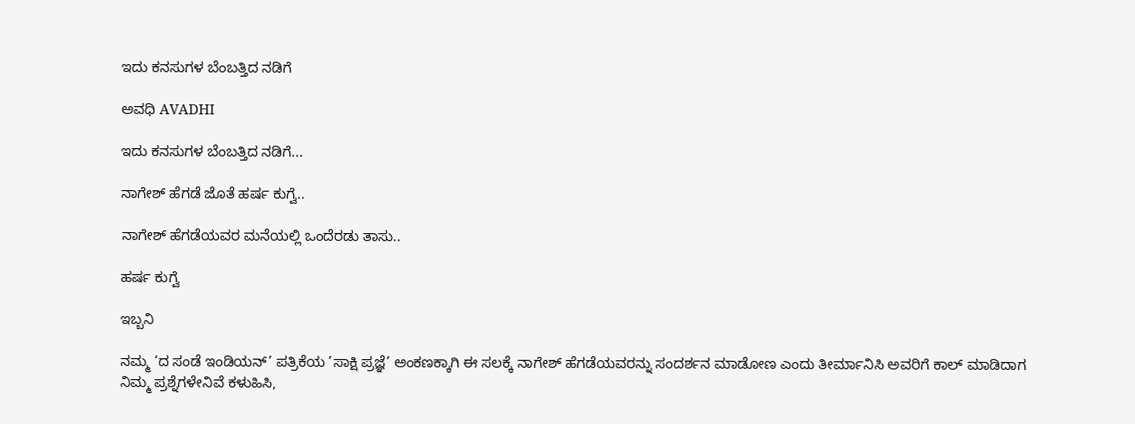ಇದು ಕನಸುಗಳ ಬೆಂಬತ್ತಿದ ನಡಿಗೆ‍

ಅವಧಿ AVADHI

ಇದು ಕನಸುಗಳ ಬೆಂಬತ್ತಿದ ನಡಿಗೆ...

ನಾಗೇಶ್ ಹೆಗಡೆ ಜೊತೆ ಹರ್ಷ ಕುಗ್ವೆ..

ನಾಗೇಶ್ ಹೆಗಡೆಯವರ ಮನೆಯಲ್ಲಿ ಒಂದೆರಡು ತಾಸು..

ಹರ್ಷ ಕುಗ್ವೆ

ಇಬ್ಬನಿ

ನಮ್ಮ ‘ದ ಸಂಡೆ ಇಂಡಿಯನ್’ ಪತ್ರಿಕೆಯ ’ಸಾಕ್ಷಿ ಪ್ರಜ್ಞೆ’ ಅಂಕಣಕ್ಕಾಗಿ ಈ ಸಲಕ್ಕೆ ನಾಗೇಶ್ ಹೆಗಡೆಯವರನ್ನು ಸಂದರ್ಶನ ಮಾಡೋಣ ಎಂದು ತೀರ್ಮಾನಿಸಿ ಅವರಿಗೆ ಕಾಲ್ ಮಾಡಿದಾಗ ನಿಮ್ಮ ಪ್ರಶ್ನೆಗಳೇನಿವೆ ಕಳುಹಿಸಿ,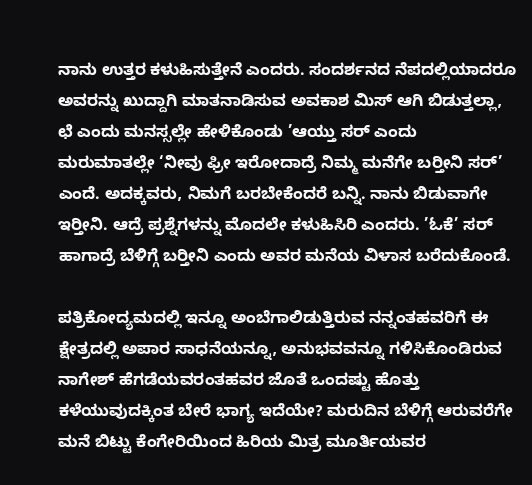ನಾನು ಉತ್ತರ ಕಳುಹಿಸುತ್ತೇನೆ ಎಂದರು. ಸಂದರ್ಶನದ ನೆಪದಲ್ಲಿಯಾದರೂ ಅವರನ್ನು ಖುದ್ದಾಗಿ ಮಾತನಾಡಿಸುವ ಅವಕಾಶ ಮಿಸ್ ಆಗಿ ಬಿಡುತ್ತಲ್ಲಾ, ಛೆ ಎಂದು ಮನಸ್ಸಲ್ಲೇ ಹೇಳಿಕೊಂಡು ’ಆಯ್ತು ಸರ್ ಎಂದು ಮರುಮಾತಲ್ಲೇ ‘ನೀವು ಫ್ರೀ ಇರೋದಾದ್ರೆ ನಿಮ್ಮ ಮನೆಗೇ ಬರ‍್ತೀನಿ ಸರ್’ ಎಂದೆ. ಅದಕ್ಕವರು, ನಿಮಗೆ ಬರಬೇಕೆಂದರೆ ಬನ್ನಿ. ನಾನು ಬಿಡುವಾಗೇ ಇರ‍್ತೀನಿ. ಆದ್ರೆ ಪ್ರಶ್ನೆಗಳನ್ನು ಮೊದಲೇ ಕಳುಹಿಸಿರಿ ಎಂದರು. ’ಓಕೆ’ ಸರ್ ಹಾಗಾದ್ರೆ ಬೆಳಿಗ್ಗೆ ಬರ‍್ತೀನಿ ಎಂದು ಅವರ ಮನೆಯ ವಿಳಾಸ ಬರೆದುಕೊಂಡೆ.

ಪತ್ರಿಕೋದ್ಯಮದಲ್ಲಿ ಇನ್ನೂ ಅಂಬೆಗಾಲಿಡುತ್ತಿರುವ ನನ್ನಂತಹವರಿಗೆ ಈ ಕ್ಷೇತ್ರದಲ್ಲಿ ಅಪಾರ ಸಾಧನೆಯನ್ನೂ, ಅನುಭವವನ್ನೂ ಗಳಿಸಿಕೊಂಡಿರುವ ನಾಗೇಶ್ ಹೆಗಡೆಯವರಂತಹವರ ಜೊತೆ ಒಂದಷ್ಟು ಹೊತ್ತು ಕಳೆಯುವುದಕ್ಕಿಂತ ಬೇರೆ ಭಾಗ್ಯ ಇದೆಯೇ? ಮರುದಿನ ಬೆಳಿಗ್ಗೆ ಆರುವರೆಗೇ ಮನೆ ಬಿಟ್ಟು ಕೆಂಗೇರಿಯಿಂದ ಹಿರಿಯ ಮಿತ್ರ ಮೂರ್ತಿಯವರ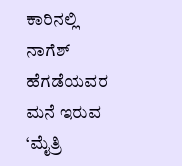ಕಾರಿನಲ್ಲಿ ನಾಗೆಶ್ ಹೆಗಡೆಯವರ ಮನೆ ಇರುವ ‘ಮೈತ್ರಿ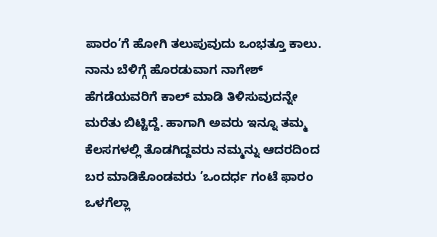ಪಾರಂ’ಗೆ ಹೋಗಿ ತಲುಪುವುದು ಒಂಭತ್ತೂ ಕಾಲು. ನಾನು ಬೆಳಿಗ್ಗೆ ಹೊರಡುವಾಗ ನಾಗೇಶ್ ಹೆಗಡೆಯವರಿಗೆ ಕಾಲ್ ಮಾಡಿ ತಿಳಿಸುವುದನ್ನೇ ಮರೆತು ಬಿಟ್ಟಿದ್ದೆ. ಹಾಗಾಗಿ ಅವರು ಇನ್ನೂ ತಮ್ಮ ಕೆಲಸಗಳಲ್ಲಿ ತೊಡಗಿದ್ದವರು ನಮ್ಮನ್ನು ಆದರದಿಂದ ಬರ ಮಾಡಿಕೊಂಡವರು ’ಒಂದರ್ಧ ಗಂಟೆ ಫಾರಂ ಒಳಗೆಲ್ಲಾ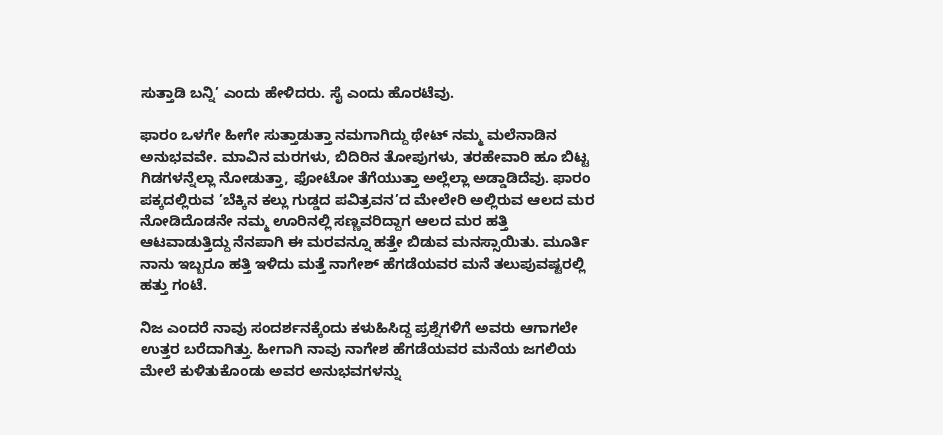ಸುತ್ತಾಡಿ ಬನ್ನಿ’ ಎಂದು ಹೇಳಿದರು. ಸೈ ಎಂದು ಹೊರಟೆವು.

ಫಾರಂ ಒಳಗೇ ಹೀಗೇ ಸುತ್ತಾಡುತ್ತಾ ನಮಗಾಗಿದ್ದು ಥೇಟ್ ನಮ್ಮ ಮಲೆನಾಡಿನ ಅನುಭವವೇ. ಮಾವಿನ ಮರಗಳು, ಬಿದಿರಿನ ತೋಪುಗಳು, ತರಹೇವಾರಿ ಹೂ ಬಿಟ್ಟ ಗಿಡಗಳನ್ನೆಲ್ಲಾ ನೋಡುತ್ತಾ, ಫೋಟೋ ತೆಗೆಯುತ್ತಾ ಅಲ್ಲೆಲ್ಲಾ ಅಡ್ಡಾಡಿದೆವು. ಫಾರಂ ಪಕ್ಕದಲ್ಲಿರುವ ’ಬೆಕ್ಕಿನ ಕಲ್ಲು ಗುಡ್ಡದ ಪವಿತ್ರವನ’ದ ಮೇಲೇರಿ ಅಲ್ಲಿರುವ ಆಲದ ಮರ ನೋಡಿದೊಡನೇ ನಮ್ಮ ಊರಿನಲ್ಲಿ ಸಣ್ಣವರಿದ್ದಾಗ ಆಲದ ಮರ ಹತ್ತಿ ಆಟವಾಡುತ್ತಿದ್ದು ನೆನಪಾಗಿ ಈ ಮರವನ್ನೂ ಹತ್ತೇ ಬಿಡುವ ಮನಸ್ಸಾಯಿತು. ಮೂರ್ತಿ ನಾನು ಇಬ್ಬರೂ ಹತ್ತಿ ಇಳಿದು ಮತ್ತೆ ನಾಗೇಶ್ ಹೆಗಡೆಯವರ ಮನೆ ತಲುಪುವಷ್ಟರಲ್ಲಿ ಹತ್ತು ಗಂಟೆ.

ನಿಜ ಎಂದರೆ ನಾವು ಸಂದರ್ಶನಕ್ಕೆಂದು ಕಳುಹಿಸಿದ್ದ ಪ್ರಶ್ನೆಗಳಿಗೆ ಅವರು ಆಗಾಗಲೇ ಉತ್ತರ ಬರೆದಾಗಿತ್ತು. ಹೀಗಾಗಿ ನಾವು ನಾಗೇಶ ಹೆಗಡೆಯವರ ಮನೆಯ ಜಗಲಿಯ ಮೇಲೆ ಕುಳಿತುಕೊಂಡು ಅವರ ಅನುಭವಗಳನ್ನು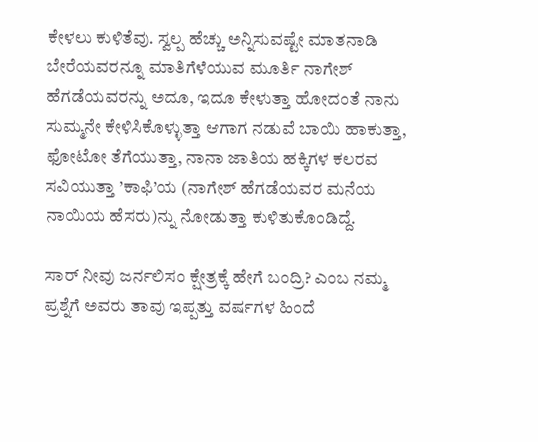ಕೇಳಲು ಕುಳಿತೆವು. ಸ್ವಲ್ಪ ಹೆಚ್ಚು ಅನ್ನಿಸುವಷ್ಟೇ ಮಾತನಾಡಿ ಬೇರೆಯವರನ್ನೂ ಮಾತಿಗೆಳೆಯುವ ಮೂರ್ತಿ ನಾಗೇಶ್ ಹೆಗಡೆಯವರನ್ನು ಅದೂ, ಇದೂ ಕೇಳುತ್ತಾ ಹೋದಂತೆ ನಾನು ಸುಮ್ಮನೇ ಕೇಳಿಸಿಕೊಳ್ಳುತ್ತಾ ಆಗಾಗ ನಡುವೆ ಬಾಯಿ ಹಾಕುತ್ತಾ, ಫೋಟೋ ತೆಗೆಯುತ್ತಾ, ನಾನಾ ಜಾತಿಯ ಹಕ್ಕಿಗಳ ಕಲರವ ಸವಿಯುತ್ತಾ ’ಕಾಫಿ’ಯ (ನಾಗೇಶ್ ಹೆಗಡೆಯವರ ಮನೆಯ ನಾಯಿಯ ಹೆಸರು)ನ್ನು ನೋಡುತ್ತಾ ಕುಳಿತುಕೊಂಡಿದ್ದೆ.

ಸಾರ್ ನೀವು ಜರ್ನಲಿಸಂ ಕ್ಷೇತ್ರಕ್ಕೆ ಹೇಗೆ ಬಂದ್ರಿ? ಎಂಬ ನಮ್ಮ ಪ್ರಶ್ನೆಗೆ ಅವರು ತಾವು ಇಪ್ಪತ್ತು ವರ್ಷಗಳ ಹಿಂದೆ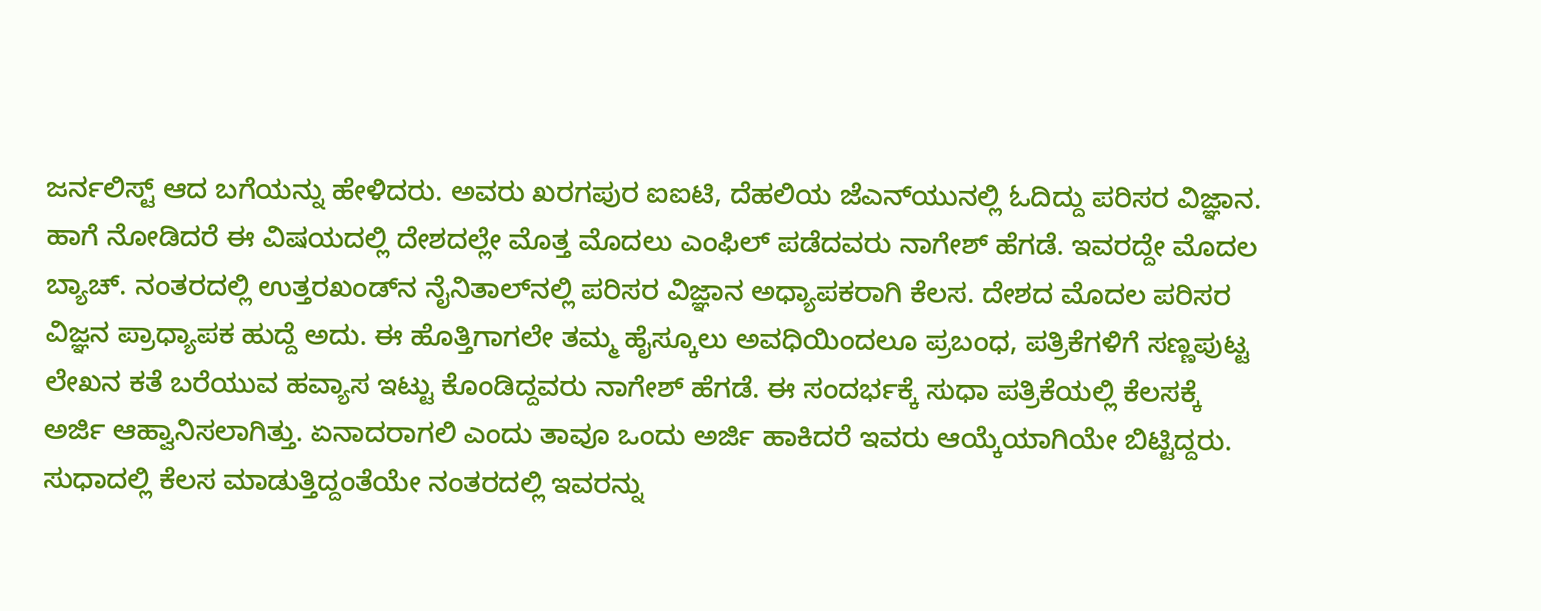ಜರ್ನಲಿಸ್ಟ್ ಆದ ಬಗೆಯನ್ನು ಹೇಳಿದರು. ಅವರು ಖರಗಪುರ ಐಐಟಿ, ದೆಹಲಿಯ ಜೆಎನ್‌ಯುನಲ್ಲಿ ಓದಿದ್ದು ಪರಿಸರ ವಿಜ್ಞಾನ. ಹಾಗೆ ನೋಡಿದರೆ ಈ ವಿಷಯದಲ್ಲಿ ದೇಶದಲ್ಲೇ ಮೊತ್ತ ಮೊದಲು ಎಂಫಿಲ್ ಪಡೆದವರು ನಾಗೇಶ್ ಹೆಗಡೆ. ಇವರದ್ದೇ ಮೊದಲ ಬ್ಯಾಚ್. ನಂತರದಲ್ಲಿ ಉತ್ತರಖಂಡ್‌ನ ನೈನಿತಾಲ್‌ನಲ್ಲಿ ಪರಿಸರ ವಿಜ್ಞಾನ ಅಧ್ಯಾಪಕರಾಗಿ ಕೆಲಸ. ದೇಶದ ಮೊದಲ ಪರಿಸರ ವಿಜ್ಞನ ಪ್ರಾಧ್ಯಾಪಕ ಹುದ್ದೆ ಅದು. ಈ ಹೊತ್ತಿಗಾಗಲೇ ತಮ್ಮ ಹೈಸ್ಕೂಲು ಅವಧಿಯಿಂದಲೂ ಪ್ರಬಂಧ, ಪತ್ರಿಕೆಗಳಿಗೆ ಸಣ್ಣಪುಟ್ಟ ಲೇಖನ ಕತೆ ಬರೆಯುವ ಹವ್ಯಾಸ ಇಟ್ಟು ಕೊಂಡಿದ್ದವರು ನಾಗೇಶ್ ಹೆಗಡೆ. ಈ ಸಂದರ್ಭಕ್ಕೆ ಸುಧಾ ಪತ್ರಿಕೆಯಲ್ಲಿ ಕೆಲಸಕ್ಕೆ ಅರ್ಜಿ ಆಹ್ವಾನಿಸಲಾಗಿತ್ತು. ಏನಾದರಾಗಲಿ ಎಂದು ತಾವೂ ಒಂದು ಅರ್ಜಿ ಹಾಕಿದರೆ ಇವರು ಆಯ್ಕೆಯಾಗಿಯೇ ಬಿಟ್ಟಿದ್ದರು. ಸುಧಾದಲ್ಲಿ ಕೆಲಸ ಮಾಡುತ್ತಿದ್ದಂತೆಯೇ ನಂತರದಲ್ಲಿ ಇವರನ್ನು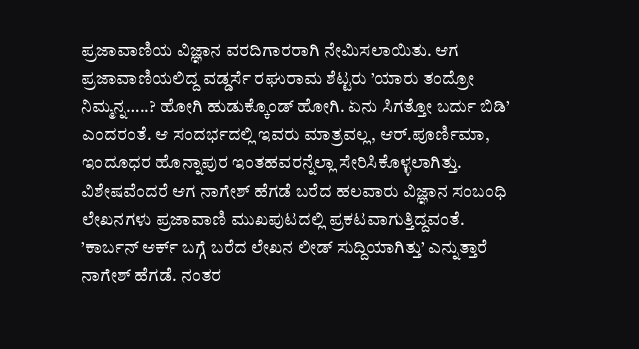ಪ್ರಜಾವಾಣಿಯ ವಿಜ್ಞಾನ ವರದಿಗಾರರಾಗಿ ನೇಮಿಸಲಾಯಿತು. ಆಗ ಪ್ರಜಾವಾಣಿಯಲಿದ್ದ ವಡ್ಡರ್ಸೆ ರಘುರಾಮ ಶೆಟ್ಟರು ’ಯಾರು ತಂದ್ರೋ ನಿಮ್ಮನ್ನ…..? ಹೋಗಿ ಹುಡುಕ್ಕೊಂಡ್ ಹೋಗಿ. ಏನು ಸಿಗತ್ತೋ ಬರ್ದು ಬಿಡಿ’ ಎಂದರಂತೆ. ಆ ಸಂದರ್ಭದಲ್ಲಿ ಇವರು ಮಾತ್ರವಲ್ಲ, ಆರ್.ಪೂರ್ಣಿಮಾ, ಇಂದೂಧರ ಹೊನ್ನಾಪುರ ಇಂತಹವರನ್ನೆಲ್ಲಾ ಸೇರಿಸಿಕೊಳ್ಳಲಾಗಿತ್ತು. ವಿಶೇಷವೆಂದರೆ ಆಗ ನಾಗೇಶ್ ಹೆಗಡೆ ಬರೆದ ಹಲವಾರು ವಿಜ್ಞಾನ ಸಂಬಂಧಿ ಲೇಖನಗಳು ಪ್ರಜಾವಾಣಿ ಮುಖಪುಟದಲ್ಲಿ ಪ್ರಕಟವಾಗುತ್ತಿದ್ದವಂತೆ. ’ಕಾರ್ಬನ್ ಆರ್ಕ್ ಬಗ್ಗೆ ಬರೆದ ಲೇಖನ ಲೀಡ್ ಸುದ್ದಿಯಾಗಿತ್ತು’ ಎನ್ನುತ್ತಾರೆ ನಾಗೇಶ್ ಹೆಗಡೆ. ನಂತರ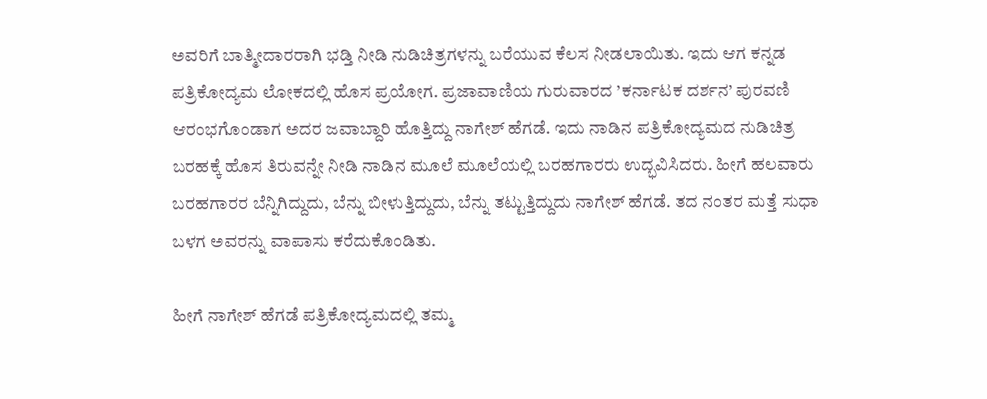ಅವರಿಗೆ ಬಾತ್ಮೀದಾರರಾಗಿ ಭಡ್ತಿ ನೀಡಿ ನುಡಿಚಿತ್ರಗಳನ್ನು ಬರೆಯುವ ಕೆಲಸ ನೀಡಲಾಯಿತು. ಇದು ಆಗ ಕನ್ನಡ ಪತ್ರಿಕೋದ್ಯಮ ಲೋಕದಲ್ಲಿ ಹೊಸ ಪ್ರಯೋಗ. ಪ್ರಜಾವಾಣಿಯ ಗುರುವಾರದ ’ಕರ್ನಾಟಕ ದರ್ಶನ’ ಪುರವಣಿ ಆರಂಭಗೊಂಡಾಗ ಅದರ ಜವಾಬ್ದಾರಿ ಹೊತ್ತಿದ್ದು ನಾಗೇಶ್ ಹೆಗಡೆ. ಇದು ನಾಡಿನ ಪತ್ರಿಕೋದ್ಯಮದ ನುಡಿಚಿತ್ರ ಬರಹಕ್ಕೆ ಹೊಸ ತಿರುವನ್ನೇ ನೀಡಿ ನಾಡಿನ ಮೂಲೆ ಮೂಲೆಯಲ್ಲಿ ಬರಹಗಾರರು ಉದ್ಭವಿಸಿದರು. ಹೀಗೆ ಹಲವಾರು ಬರಹಗಾರರ ಬೆನ್ನಿಗಿದ್ದುದು, ಬೆನ್ನು ಬೀಳುತ್ತಿದ್ದುದು, ಬೆನ್ನು ತಟ್ಟುತ್ತಿದ್ದುದು ನಾಗೇಶ್ ಹೆಗಡೆ. ತದ ನಂತರ ಮತ್ತೆ ಸುಧಾ ಬಳಗ ಅವರನ್ನು ವಾಪಾಸು ಕರೆದುಕೊಂಡಿತು.

ಹೀಗೆ ನಾಗೇಶ್ ಹೆಗಡೆ ಪತ್ರಿಕೋದ್ಯಮದಲ್ಲಿ ತಮ್ಮ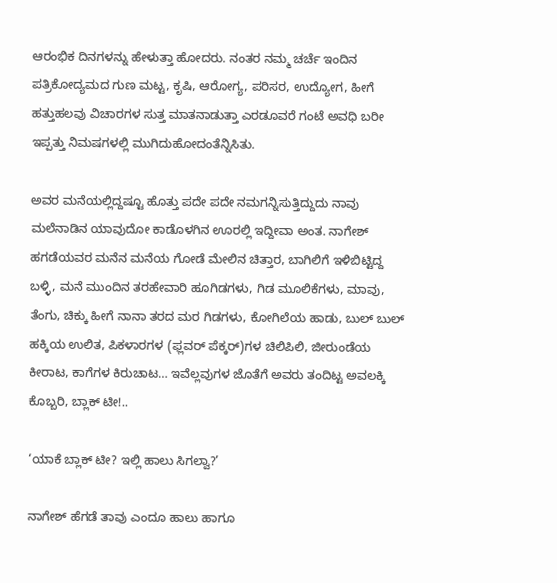ಆರಂಭಿಕ ದಿನಗಳನ್ನು ಹೇಳುತ್ತಾ ಹೋದರು. ನಂತರ ನಮ್ಮ ಚರ್ಚೆ ಇಂದಿನ ಪತ್ರಿಕೋದ್ಯಮದ ಗುಣ ಮಟ್ಟ, ಕೃಷಿ, ಆರೋಗ್ಯ, ಪರಿಸರ, ಉದ್ಯೋಗ, ಹೀಗೆ ಹತ್ತುಹಲವು ವಿಚಾರಗಳ ಸುತ್ತ ಮಾತನಾಡುತ್ತಾ ಎರಡೂವರೆ ಗಂಟೆ ಅವಧಿ ಬರೀ ಇಪ್ಪತ್ತು ನಿಮಷಗಳಲ್ಲಿ ಮುಗಿದುಹೋದಂತೆನ್ನಿಸಿತು.

ಅವರ ಮನೆಯಲ್ಲಿದ್ದಷ್ಟೂ ಹೊತ್ತು ಪದೇ ಪದೇ ನಮಗನ್ನಿಸುತ್ತಿದ್ದುದು ನಾವು ಮಲೆನಾಡಿನ ಯಾವುದೋ ಕಾಡೊಳಗಿನ ಊರಲ್ಲಿ ಇದ್ದೀವಾ ಅಂತ. ನಾಗೇಶ್ ಹಗಡೆಯವರ ಮನೆನ ಮನೆಯ ಗೋಡೆ ಮೇಲಿನ ಚಿತ್ತಾರ, ಬಾಗಿಲಿಗೆ ಇಳಿಬಿಟ್ಟಿದ್ದ ಬಳ್ಳಿ, ಮನೆ ಮುಂದಿನ ತರಹೇವಾರಿ ಹೂಗಿಡಗಳು, ಗಿಡ ಮೂಲಿಕೆಗಳು, ಮಾವು, ತೆಂಗು, ಚಿಕ್ಕು ಹೀಗೆ ನಾನಾ ತರದ ಮರ ಗಿಡಗಳು, ಕೋಗಿಲೆಯ ಹಾಡು, ಬುಲ್ ಬುಲ್ ಹಕ್ಕಿಯ ಉಲಿತ, ಪಿಕಳಾರಗಳ (ಫ್ಲವರ್ ಪೆಕ್ಕರ್‌)ಗಳ ಚಿಲಿಪಿಲಿ, ಜೀರುಂಡೆಯ ಕೀರಾಟ, ಕಾಗೆಗಳ ಕಿರುಚಾಟ… ಇವೆಲ್ಲವುಗಳ ಜೊತೆಗೆ ಅವರು ತಂದಿಟ್ಟ ಅವಲಕ್ಕಿ ಕೊಬ್ಬರಿ, ಬ್ಲಾಕ್ ಟೀ!..

‘ಯಾಕೆ ಬ್ಲಾಕ್ ಟೀ? ಇಲ್ಲಿ ಹಾಲು ಸಿಗಲ್ವಾ?’

ನಾಗೇಶ್ ಹೆಗಡೆ ತಾವು ಎಂದೂ ಹಾಲು ಹಾಗೂ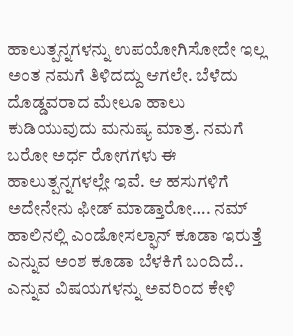ಹಾಲುತ್ಪನ್ನಗಳನ್ನು ಉಪಯೋಗಿಸೋದೇ ಇಲ್ಲ ಅಂತ ನಮಗೆ ತಿಳಿದದ್ದು ಆಗಲೇ. ಬೆಳೆದು ದೊಡ್ಡವರಾದ ಮೇಲೂ ಹಾಲು ಕುಡಿಯುವುದು ಮನುಷ್ಯ ಮಾತ್ರ. ನಮಗೆ ಬರೋ ಅರ್ಧ ರೋಗಗಳು ಈ ಹಾಲುತ್ಪನ್ನಗಳಲ್ಲೇ ಇವೆ. ಆ ಹಸುಗಳಿಗೆ ಅದೇನೇನು ಫೀಡ್ ಮಾಡ್ತಾರೋ…. ನಮ್ ಹಾಲಿನಲ್ಲಿ ಎಂಡೋಸಲ್ಫಾನ್ ಕೂಡಾ ಇರುತ್ತೆ ಎನ್ನುವ ಅಂಶ ಕೂಡಾ ಬೆಳಕಿಗೆ ಬಂದಿದೆ.. ಎನ್ನುವ ವಿಷಯಗಳನ್ನು ಅವರಿಂದ ಕೇಳಿ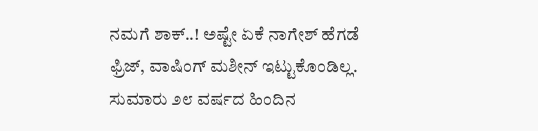ನಮಗೆ ಶಾಕ್..! ಅಷ್ಟೇ ಏಕೆ ನಾಗೇಶ್ ಹೆಗಡೆ ಫ್ರಿಜ್, ವಾಷಿಂಗ್ ಮಶೀನ್ ಇಟ್ಟುಕೊಂಡಿಲ್ಲ. ಸುಮಾರು ೨೮ ವರ್ಷದ ಹಿಂದಿನ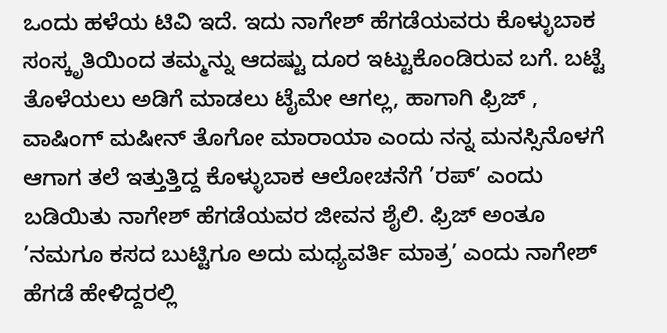ಒಂದು ಹಳೆಯ ಟಿವಿ ಇದೆ. ಇದು ನಾಗೇಶ್ ಹೆಗಡೆಯವರು ಕೊಳ್ಳುಬಾಕ ಸಂಸ್ಕೃತಿಯಿಂದ ತಮ್ಮನ್ನು ಆದಷ್ಟು ದೂರ ಇಟ್ಟುಕೊಂಡಿರುವ ಬಗೆ. ಬಟ್ಟೆ ತೊಳೆಯಲು ಅಡಿಗೆ ಮಾಡಲು ಟೈಮೇ ಆಗಲ್ಲ, ಹಾಗಾಗಿ ಫ್ರಿಜ್ , ವಾಷಿಂಗ್ ಮಷೀನ್ ತೊಗೋ ಮಾರಾಯಾ ಎಂದು ನನ್ನ ಮನಸ್ಸಿನೊಳಗೆ ಆಗಾಗ ತಲೆ ಇತ್ತುತ್ತಿದ್ದ ಕೊಳ್ಳುಬಾಕ ಆಲೋಚನೆಗೆ ’ರಪ್’ ಎಂದು ಬಡಿಯಿತು ನಾಗೇಶ್ ಹೆಗಡೆಯವರ ಜೀವನ ಶೈಲಿ. ಫ್ರಿಜ್ ಅಂತೂ ’ನಮಗೂ ಕಸದ ಬುಟ್ಟಿಗೂ ಅದು ಮಧ್ಯವರ್ತಿ ಮಾತ್ರ’ ಎಂದು ನಾಗೇಶ್ ಹೆಗಡೆ ಹೇಳಿದ್ದರಲ್ಲಿ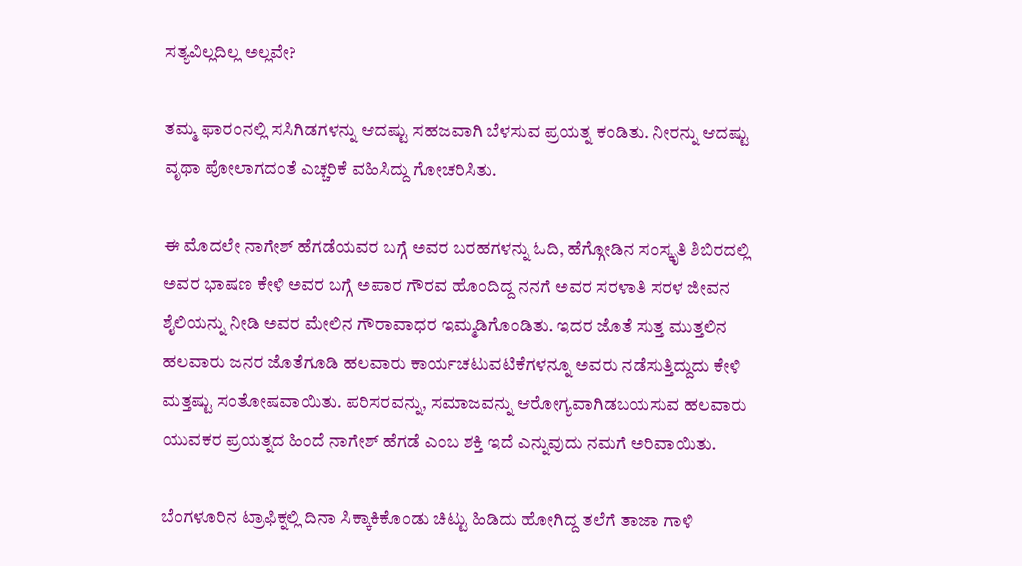ಸತ್ಯವಿಲ್ಲದಿಲ್ಲ ಅಲ್ಲವೇ?

ತಮ್ಮ ಫಾರಂನಲ್ಲಿ ಸಸಿಗಿಡಗಳನ್ನು ಆದಷ್ಟು ಸಹಜವಾಗಿ ಬೆಳಸುವ ಪ್ರಯತ್ನ ಕಂಡಿತು. ನೀರನ್ನು ಆದಷ್ಟು ವೃಥಾ ಪೋಲಾಗದಂತೆ ಎಚ್ಚರಿಕೆ ವಹಿಸಿದ್ದು ಗೋಚರಿಸಿತು.

ಈ ಮೊದಲೇ ನಾಗೇಶ್ ಹೆಗಡೆಯವರ ಬಗ್ಗೆ ಅವರ ಬರಹಗಳನ್ನು ಓದಿ, ಹೆಗ್ಗೋಡಿನ ಸಂಸ್ಕೃತಿ ಶಿಬಿರದಲ್ಲಿ ಅವರ ಭಾಷಣ ಕೇಳಿ ಅವರ ಬಗ್ಗೆ ಅಪಾರ ಗೌರವ ಹೊಂದಿದ್ದ ನನಗೆ ಅವರ ಸರಳಾತಿ ಸರಳ ಜೀವನ ಶೈಲಿಯನ್ನು ನೀಡಿ ಅವರ ಮೇಲಿನ ಗೌರಾವಾಧರ ಇಮ್ಮಡಿಗೊಂಡಿತು. ಇದರ ಜೊತೆ ಸುತ್ತ ಮುತ್ತಲಿನ ಹಲವಾರು ಜನರ ಜೊತೆಗೂಡಿ ಹಲವಾರು ಕಾರ್ಯಚಟುವಟಿಕೆಗಳನ್ನೂ ಅವರು ನಡೆಸುತ್ತಿದ್ದುದು ಕೇಳಿ ಮತ್ತಷ್ಟು ಸಂತೋಷವಾಯಿತು. ಪರಿಸರವನ್ನು, ಸಮಾಜವನ್ನು ಆರೋಗ್ಯವಾಗಿಡಬಯಸುವ ಹಲವಾರು ಯುವಕರ ಪ್ರಯತ್ನದ ಹಿಂದೆ ನಾಗೇಶ್ ಹೆಗಡೆ ಎಂಬ ಶಕ್ತಿ ಇದೆ ಎನ್ನುವುದು ನಮಗೆ ಅರಿವಾಯಿತು.

ಬೆಂಗಳೂರಿನ ಟ್ರಾಫಿಕ್ನಲ್ಲಿ ದಿನಾ ಸಿಕ್ಕಾಕಿಕೊಂಡು ಚಿಟ್ಟು ಹಿಡಿದು ಹೋಗಿದ್ದ ತಲೆಗೆ ತಾಜಾ ಗಾಳಿ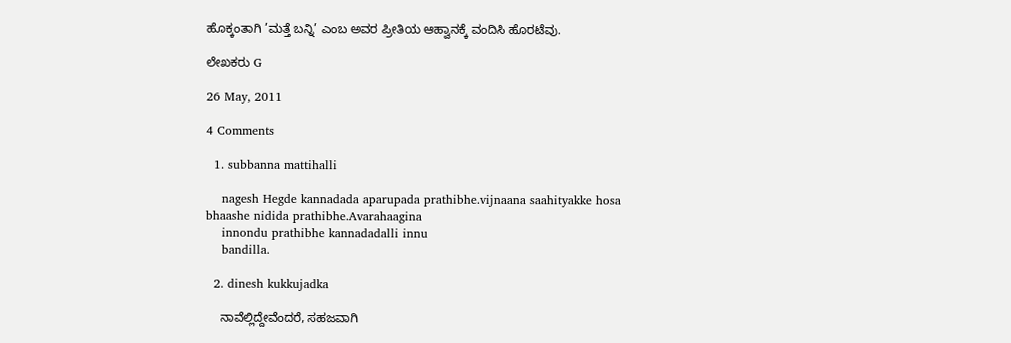ಹೊಕ್ಕಂತಾಗಿ ’ಮತ್ತೆ ಬನ್ನಿ’ ಎಂಬ ಅವರ ಪ್ರೀತಿಯ ಆಹ್ವಾನಕ್ಕೆ ವಂದಿಸಿ ಹೊರಟೆವು.

ಲೇಖಕರು G

26 May, 2011

4 Comments

  1. subbanna mattihalli

    nagesh Hegde kannadada aparupada prathibhe.vijnaana saahityakke hosa bhaashe nidida prathibhe.Avarahaagina
    innondu prathibhe kannadadalli innu
    bandilla.

  2. dinesh kukkujadka

    ನಾವೆಲ್ಲಿದ್ದೇವೆಂದರೆ, ಸಹಜವಾಗಿ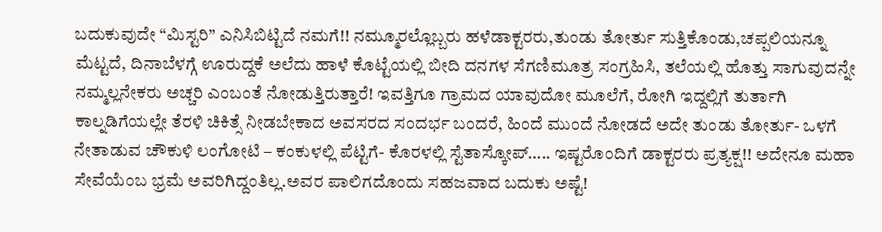ಬದುಕುವುದೇ “ಮಿಸ್ಟರಿ” ಎನಿಸಿಬಿಟ್ಟಿದೆ ನಮಗೆ!! ನಮ್ಮೂರಲ್ಲೊಬ್ಬರು ಹಳೆಡಾಕ್ಟರರು,ತುಂಡು ತೋರ್ತು ಸುತ್ತಿಕೊಂಡು,ಚಪ್ಪಲಿಯನ್ನೂ ಮೆಟ್ಟದೆ, ದಿನಾಬೆಳಗ್ಗೆ ಊರುದ್ದಕೆ ಅಲೆದು ಹಾಳೆ ಕೊಟ್ಟೆಯಲ್ಲಿ ಬೀದಿ ದನಗಳ ಸೆಗಣಿಮೂತ್ರ ಸಂಗ್ರಹಿಸಿ, ತಲೆಯಲ್ಲಿ ಹೊತ್ತು ಸಾಗುವುದನ್ನೇ ನಮ್ಮಲ್ಲನೇಕರು ಅಚ್ಚರಿ ಎಂಬಂತೆ ನೋಡುತ್ತಿರುತ್ತಾರೆ! ಇವತ್ತಿಗೂ ಗ್ರಾಮದ ಯಾವುದೋ ಮೂಲೆಗೆ, ರೋಗಿ ಇದ್ದಲ್ಲಿಗೆ ತುರ್ತಾಗಿ ಕಾಲ್ನಡಿಗೆಯಲ್ಲೇ ತೆರಳಿ ಚಿಕಿತ್ಸೆ ನೀಡಬೇಕಾದ ಅವಸರದ ಸಂದರ್ಭ ಬಂದರೆ, ಹಿಂದೆ ಮುಂದೆ ನೋಡದೆ ಅದೇ ತುಂಡು ತೋರ್ತು- ಒಳಗೆ ನೇತಾಡುವ ಚೌಕುಳಿ ಲಂಗೋಟಿ – ಕಂಕುಳಲ್ಲಿ ಪೆಟ್ಟಿಗೆ- ಕೊರಳಲ್ಲಿ ಸ್ಟೆತಾಸ್ಕೋಪ್….. ಇಷ್ಟರೊಂದಿಗೆ ಡಾಕ್ಟರರು ಪ್ರತ್ಯಕ್ಷ!! ಅದೇನೂ ಮಹಾ ಸೇವೆಯೆಂಬ ಭ್ರಮೆ ಅವರಿಗಿದ್ದಂತಿಲ್ಲ.ಅವರ ಪಾಲಿಗದೊಂದು ಸಹಜವಾದ ಬದುಕು ಅಷ್ಟೆ!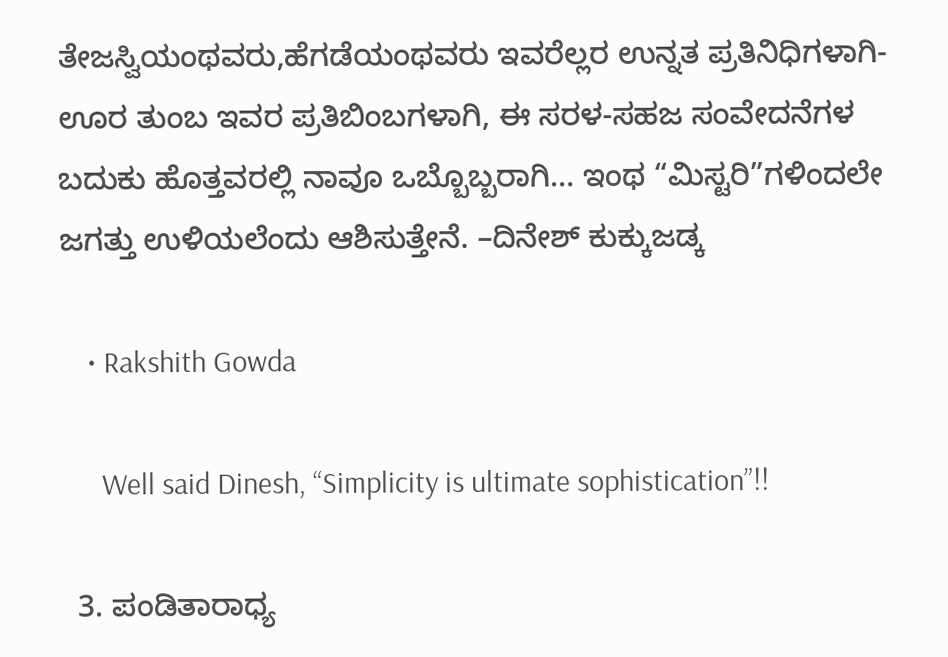ತೇಜಸ್ವಿಯಂಥವರು,ಹೆಗಡೆಯಂಥವರು ಇವರೆಲ್ಲರ ಉನ್ನತ ಪ್ರತಿನಿಧಿಗಳಾಗಿ-ಊರ ತುಂಬ ಇವರ ಪ್ರತಿಬಿಂಬಗಳಾಗಿ, ಈ ಸರಳ-ಸಹಜ ಸಂವೇದನೆಗಳ ಬದುಕು ಹೊತ್ತವರಲ್ಲಿ ನಾವೂ ಒಬ್ಬೊಬ್ಬರಾಗಿ… ಇಂಥ “ಮಿಸ್ಟರಿ”ಗಳಿಂದಲೇ ಜಗತ್ತು ಉಳಿಯಲೆಂದು ಆಶಿಸುತ್ತೇನೆ. –ದಿನೇಶ್ ಕುಕ್ಕುಜಡ್ಕ

    • Rakshith Gowda

      Well said Dinesh, “Simplicity is ultimate sophistication”!!

  3. ಪಂಡಿತಾರಾಧ್ಯ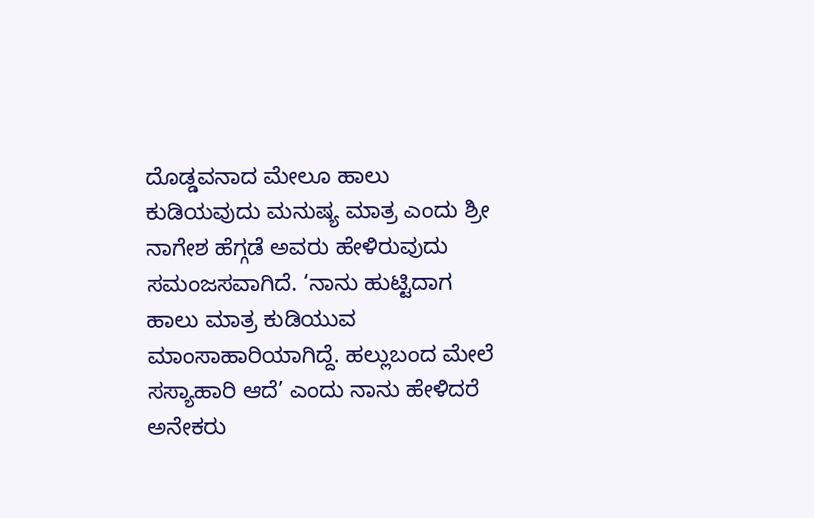ದೊಡ್ಡವನಾದ ಮೇಲೂ ಹಾಲು ಕುಡಿಯವುದು ಮನುಷ್ಯ ಮಾತ್ರ ಎಂದು ಶ್ರೀ ನಾಗೇಶ ಹೆಗ್ಗಡೆ ಅವರು ಹೇಳಿರುವುದು ಸಮಂಜಸವಾಗಿದೆ. ‘ನಾನು ಹುಟ್ಟಿದಾಗ ಹಾಲು ಮಾತ್ರ ಕುಡಿಯುವ ಮಾಂಸಾಹಾರಿಯಾಗಿದ್ದೆ. ಹಲ್ಲುಬಂದ ಮೇಲೆ ಸಸ್ಯಾಹಾರಿ ಆದೆ’ ಎಂದು ನಾನು ಹೇಳಿದರೆ ಅನೇಕರು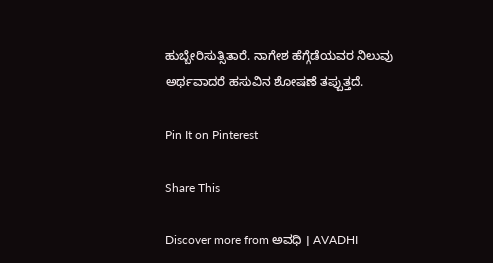ಹುಬ್ಬೇರಿಸುತ್ಸಿತಾರೆ. ನಾಗೇಶ ಹೆಗ್ಗೆಡೆಯವರ ನಿಲುವು ಅರ್ಥವಾದರೆ ಹಸುವಿನ ಶೋಷಣೆ ತಪ್ಪುತ್ತದೆ.

Pin It on Pinterest

Share This

Discover more from ಅವಧಿ । AVADHI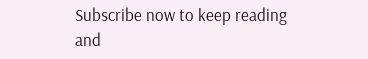Subscribe now to keep reading and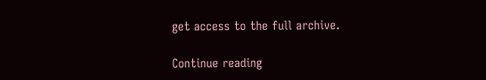get access to the full archive.

Continue reading